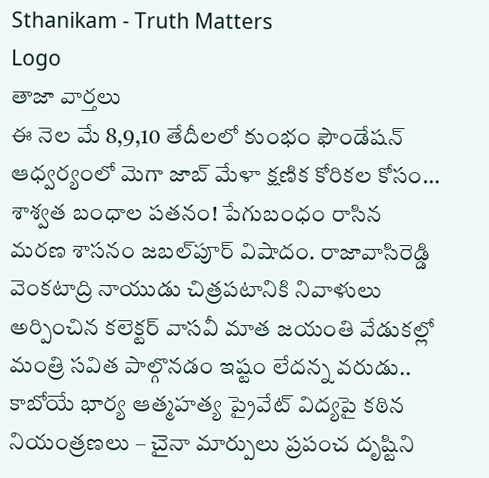Sthanikam - Truth Matters
Logo
తాజా వార్తలు
ఈ నెల మే 8,9,10 తేదీలలో కుంభం ఫౌండేషన్ ఆధ్వర్యంలో మెగా జాబ్ మేళా క్షణిక కోరికల కోసం… శాశ్వత బంధాల పతనం! పేగుబంధం రాసిన మరణ శాసనం జబల్‌పూర్ విషాదం. రాజావాసిరెడ్డి వెంకటాద్రి నాయుడు చిత్రపటానికి నివాళులు అర్పించిన కలెక్టర్ వాసవీ మాత జయంతి వేడుకల్లో మంత్రి సవిత పాల్గొనడం ఇష్టం లేదన్న వరుడు.. కాబోయే భార్య ఆత్మహత్య ప్రైవేట్ విద్యపై కఠిన నియంత్రణలు – చైనా మార్పులు ప్రపంచ దృష్టిని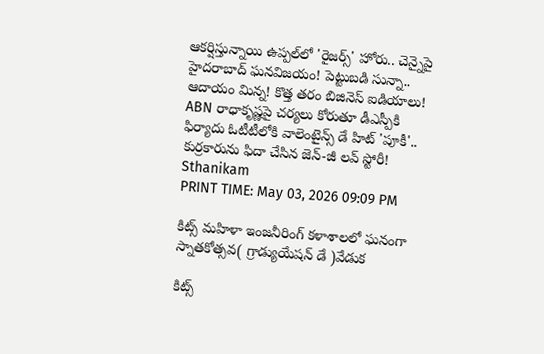ఆకర్షిస్తున్నాయి ఉప్పల్‌లో 'రైజర్స్' హోరు.. చెన్నైపై హైదరాబాద్ ఘనవిజయం! పెట్టుబడి సున్నా.. ఆదాయం మిన్న! కొత్త తరం బిజినెస్ ఐడియాలు! ABN రాధాకృష్ణపై చర్యలు కోరుతూ డీఎస్పీకి ఫిర్యాదు ఓటీటీలోకి వాలెంటైన్స్ డే హిట్ 'పూకీ'.. కుర్రకారును ఫిదా చేసిన జెన్-జీ లవ్ స్టోరీ!
Sthanikam
PRINT TIME: May 03, 2026 09:09 PM

కిట్స్ మహిళా ఇంజనీరింగ్ కళాశాలలో ఘనంగా స్నాతకోత్సవ( గ్రాడ్యుయేషన్ డే )వేడుక

కిట్స్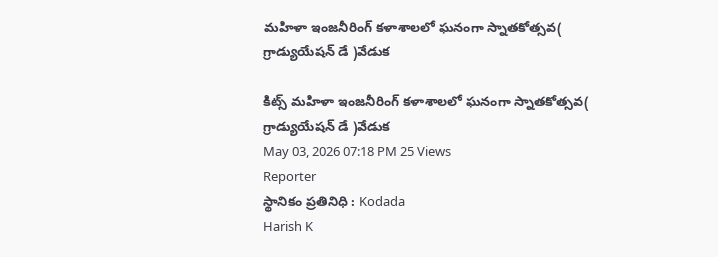మహిళా ఇంజనీరింగ్ కళాశాలలో ఘనంగా స్నాతకోత్సవ( గ్రాడ్యుయేషన్ డే )వేడుక

కిట్స్ మహిళా ఇంజనీరింగ్ కళాశాలలో ఘనంగా స్నాతకోత్సవ( గ్రాడ్యుయేషన్ డే )వేడుక
May 03, 2026 07:18 PM 25 Views
Reporter
స్థానికం ప్రతినిధి : Kodada
Harish K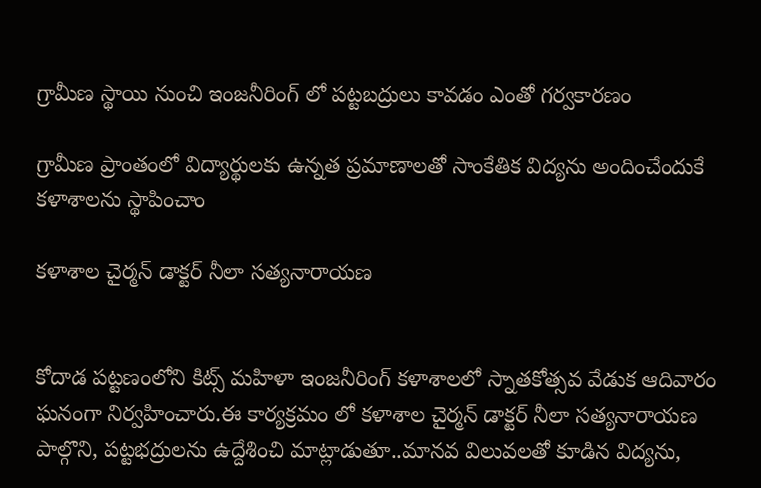గ్రామీణ స్థాయి నుంచి ఇంజనీరింగ్ లో పట్టబద్రులు కావడం ఎంతో గర్వకారణం

గ్రామీణ ప్రాంతంలో విద్యార్థులకు ఉన్నత ప్రమాణాలతో సాంకేతిక విద్యను అందించేందుకే కళాశాలను స్థాపించాం

కళాశాల చైర్మన్ డాక్టర్ నీలా సత్యనారాయణ


కోదాడ పట్టణంలోని కిట్స్ మహిళా ఇంజనీరింగ్ కళాశాలలో స్నాతకోత్సవ వేడుక ఆదివారం ఘనంగా నిర్వహించారు.ఈ కార్యక్రమం లో కళాశాల చైర్మన్ డాక్టర్ నీలా సత్యనారాయణ పాల్గొని, పట్టభద్రులను ఉద్దేశించి మాట్లాడుతూ..మానవ విలువలతో కూడిన విద్యను,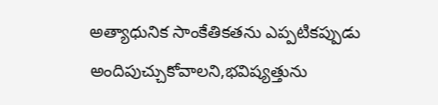అత్యాధునిక సాంకేతికతను ఎప్పటికప్పుడు అందిపుచ్చుకోవాలని,భవిష్యత్తును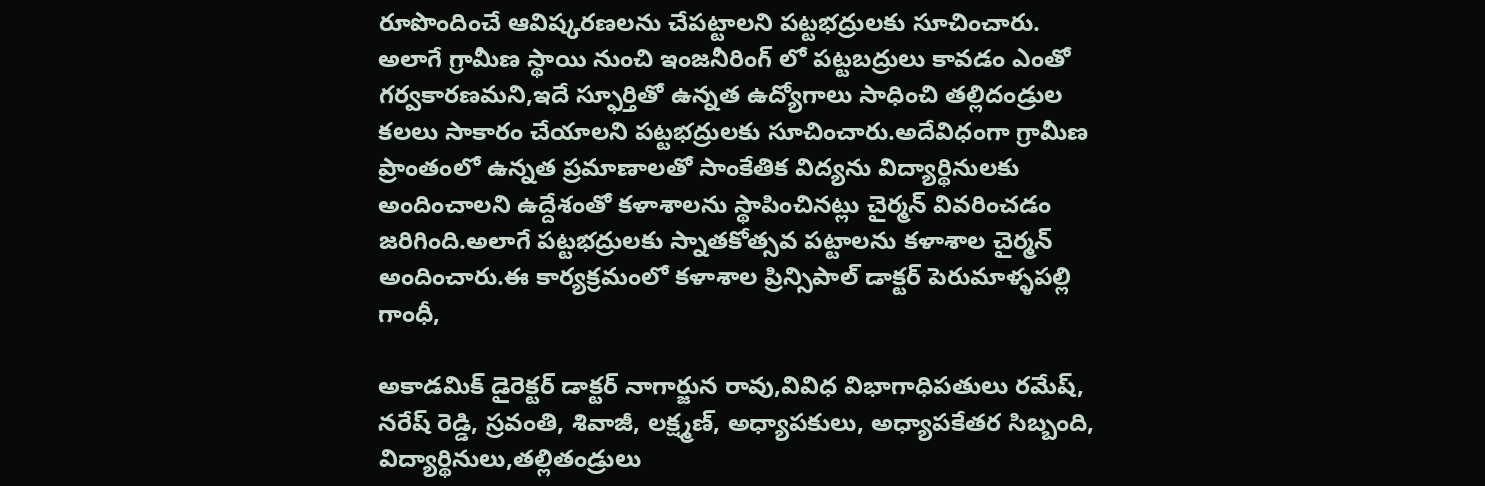రూపొందించే ఆవిష్కరణలను చేపట్టాలని పట్టభద్రులకు సూచించారు. అలాగే గ్రామీణ స్థాయి నుంచి ఇంజనీరింగ్ లో పట్టబద్రులు కావడం ఎంతో గర్వకారణమని,ఇదే స్ఫూర్తితో ఉన్నత ఉద్యోగాలు సాధించి తల్లిదండ్రుల కలలు సాకారం చేయాలని పట్టభద్రులకు సూచించారు.అదేవిధంగా గ్రామీణ ప్రాంతంలో ఉన్నత ప్రమాణాలతో సాంకేతిక విద్యను విద్యార్థినులకు అందించాలని ఉద్దేశంతో కళాశాలను స్థాపించినట్లు చైర్మన్ వివరించడం జరిగింది.అలాగే పట్టభద్రులకు స్నాతకోత్సవ పట్టాలను కళాశాల చైర్మన్ అందించారు.ఈ కార్యక్రమంలో కళాశాల ప్రిన్సిపాల్ డాక్టర్ పెరుమాళ్ళపల్లి గాంధీ,

అకాడమిక్ డైరెక్టర్ డాక్టర్ నాగార్జున రావు,వివిధ విభాగాధిపతులు రమేష్, నరేష్ రెడ్డి, స్రవంతి, శివాజీ, లక్ష్మణ్, అధ్యాపకులు, అధ్యాపకేతర సిబ్బంది, విద్యార్థినులు,తల్లితండ్రులు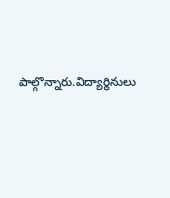పాల్గొన్నారు.విద్యార్థినులు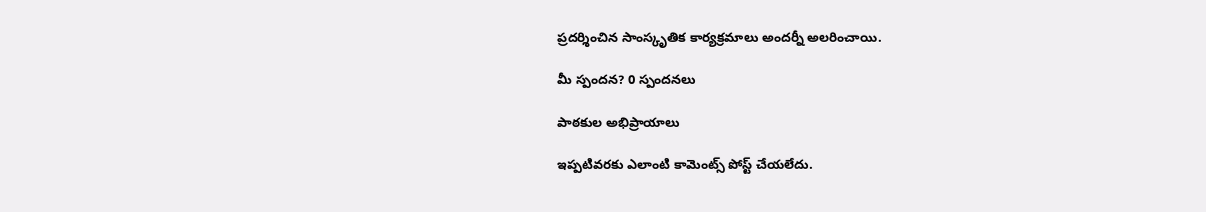ప్రదర్శించిన సాంస్కృతిక కార్యక్రమాలు అందర్నీ అలరించాయి.

మీ స్పందన? 0 స్పందనలు

పాఠకుల అభిప్రాయాలు

ఇప్పటివరకు ఎలాంటి కామెంట్స్ పోస్ట్ చేయలేదు.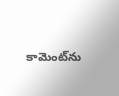కామెంట్‌ను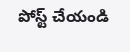పోస్ట్ చేయండి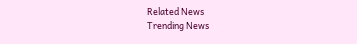Related News
Trending News